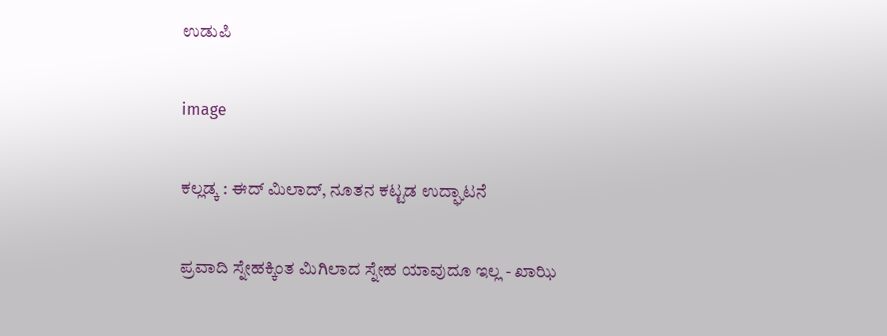ಉಡುಪಿ

image

ಕಲ್ಲಡ್ಕ : ಈದ್ ಮಿಲಾದ್, ನೂತನ ಕಟ್ಟಡ ಉದ್ಘಾಟನೆ

ಪ್ರವಾದಿ ಸ್ನೇಹಕ್ಕಿಂತ ಮಿಗಿಲಾದ ಸ್ನೇಹ ಯಾವುದೂ ಇಲ್ಲ - ಖಾಝಿ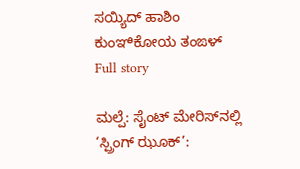ಸಯ್ಯಿದ್ ಹಾಶಿಂ ಕುಂಞಿಕೋಯ ತಂಙಳ್
Full story

ಮಲ್ಪೆ: ಸೈಂಟ್ ಮೇರಿಸ್‌ನಲ್ಲಿ ‘ಸ್ಪ್ರಿಂಗ್ ಝೂಕ್’: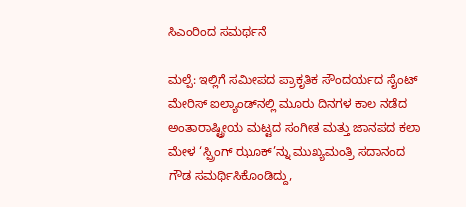ಸಿಎಂರಿಂದ ಸಮರ್ಥನೆ

ಮಲ್ಪೆ: ಇಲ್ಲಿಗೆ ಸಮೀಪದ ಪ್ರಾಕೃತಿಕ ಸೌಂದರ್ಯದ ಸೈಂಟ್ ಮೇರಿಸ್ ಐಲ್ಯಾಂಡ್‌ನಲ್ಲಿ ಮೂರು ದಿನಗಳ ಕಾಲ ನಡೆದ ಅಂತಾರಾಷ್ಟ್ರೀಯ ಮಟ್ಟದ ಸಂಗೀತ ಮತ್ತು ಜಾನಪದ ಕಲಾ ಮೇಳ ‘ಸ್ಪ್ರಿಂಗ್ ಝೂಕ್’ನ್ನು ಮುಖ್ಯಮಂತ್ರಿ ಸದಾನಂದ ಗೌಡ ಸಮರ್ಥಿಸಿಕೊಂಡಿದ್ದು,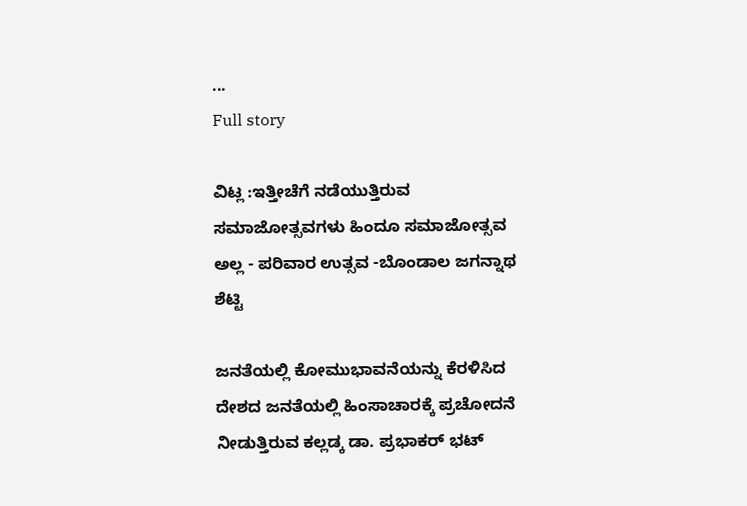...
Full story

ವಿಟ್ಲ :ಇತ್ತೀಚೆಗೆ ನಡೆಯುತ್ತಿರುವ ಸಮಾಜೋತ್ಸವಗಳು ಹಿಂದೂ ಸಮಾಜೋತ್ಸವ ಅಲ್ಲ - ಪರಿವಾರ ಉತ್ಸವ -ಬೊಂಡಾಲ ಜಗನ್ನಾಥ ಶೆಟ್ಟಿ

ಜನತೆಯಲ್ಲಿ ಕೋಮುಭಾವನೆಯನ್ನು ಕೆರಳಿಸಿದ ದೇಶದ ಜನತೆಯಲ್ಲಿ ಹಿಂಸಾಚಾರಕ್ಕೆ ಪ್ರಚೋದನೆ ನೀಡುತ್ತಿರುವ ಕಲ್ಲಡ್ಕ ಡಾ. ಪ್ರಭಾಕರ್ ಭಟ್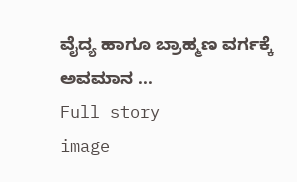ವೈದ್ಯ ಹಾಗೂ ಬ್ರಾಹ್ಮಣ ವರ್ಗಕ್ಕೆ ಅವಮಾನ ...
Full story
image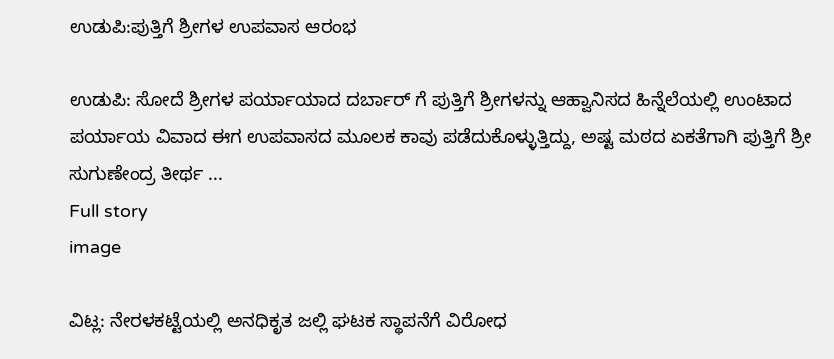ಉಡುಪಿ:ಪುತ್ತಿಗೆ ಶ್ರೀಗಳ ಉಪವಾಸ ಆರಂಭ

ಉಡುಪಿ: ಸೋದೆ ಶ್ರೀಗಳ ಪರ್ಯಾಯಾದ ದರ್ಬಾರ್ ಗೆ ಪುತ್ತಿಗೆ ಶ್ರೀಗಳನ್ನು ಆಹ್ವಾನಿಸದ ಹಿನ್ನೆಲೆಯಲ್ಲಿ ಉಂಟಾದ ಪರ್ಯಾಯ ವಿವಾದ ಈಗ ಉಪವಾಸದ ಮೂಲಕ ಕಾವು ಪಡೆದುಕೊಳ್ಳುತ್ತಿದ್ದು, ಅಷ್ಟ ಮಠದ ಏಕತೆಗಾಗಿ ಪುತ್ತಿಗೆ ಶ್ರೀ ಸುಗುಣೇಂದ್ರ ತೀರ್ಥ ...
Full story
image

ವಿಟ್ಲ: ನೇರಳಕಟ್ಟೆಯಲ್ಲಿ ಅನಧಿಕೃತ ಜಲ್ಲಿ ಘಟಕ ಸ್ಥಾಪನೆಗೆ ವಿರೋಧ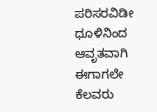ಪರಿಸರವಿಡೀ ಧೂಳಿನಿಂದ ಆವೃತವಾಗಿ ಈಗಾಗಲೇ ಕೆಲವರು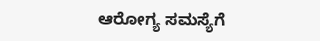ಆರೋಗ್ಯ ಸಮಸ್ಯೆಗೆ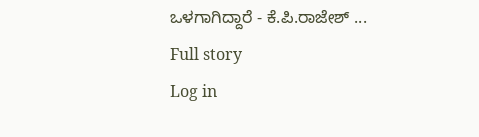ಒಳಗಾಗಿದ್ದಾರೆ - ಕೆ.ಪಿ.ರಾಜೇಶ್ ...
Full story
Log in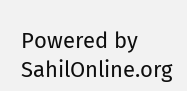Powered by SahilOnline.org